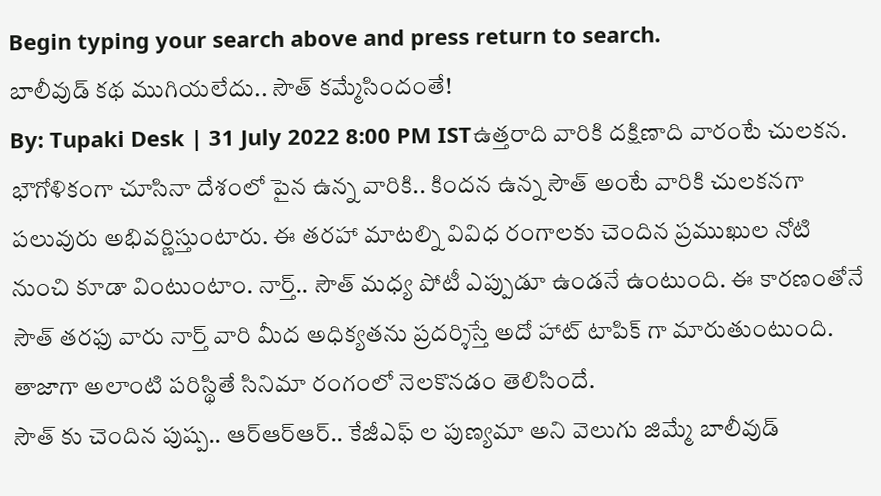Begin typing your search above and press return to search.
బాలీవుడ్ కథ ముగియలేదు.. సౌత్ కమ్మేసిందంతే!
By: Tupaki Desk | 31 July 2022 8:00 PM ISTఉత్తరాది వారికి దక్షిణాది వారంటే చులకన. భౌగోళికంగా చూసినా దేశంలో పైన ఉన్న వారికి.. కిందన ఉన్న సౌత్ అంటే వారికి చులకనగా పలువురు అభివర్ణిస్తుంటారు. ఈ తరహా మాటల్ని వివిధ రంగాలకు చెందిన ప్రముఖుల నోటి నుంచి కూడా వింటుంటాం. నార్త్.. సౌత్ మధ్య పోటీ ఎప్పుడూ ఉండనే ఉంటుంది. ఈ కారణంతోనే సౌత్ తరఫు వారు నార్త్ వారి మీద అధిక్యతను ప్రదర్శిస్తే అదో హాట్ టాపిక్ గా మారుతుంటుంది. తాజాగా అలాంటి పరిస్థితే సినిమా రంగంలో నెలకొనడం తెలిసిందే.
సౌత్ కు చెందిన పుష్ప.. ఆర్ఆర్ఆర్.. కేజీఎఫ్ ల పుణ్యమా అని వెలుగు జిమ్మే బాలీవుడ్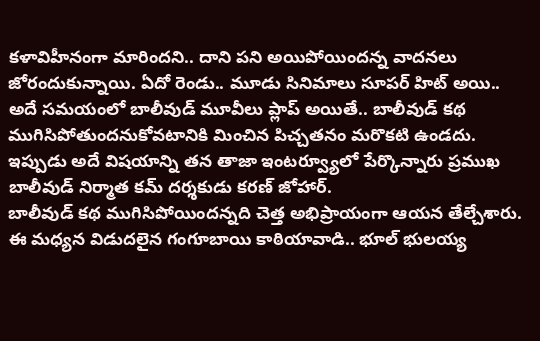కళావిహీనంగా మారిందని.. దాని పని అయిపోయిందన్న వాదనలు జోరందుకున్నాయి. ఏదో రెండు.. మూడు సినిమాలు సూపర్ హిట్ అయి.. అదే సమయంలో బాలీవుడ్ మూవీలు ప్లాప్ అయితే.. బాలీవుడ్ కథ ముగిసిపోతుందనుకోవటానికి మించిన పిచ్చతనం మరొకటి ఉండదు. ఇప్పుడు అదే విషయాన్ని తన తాజా ఇంటర్వ్యూలో పేర్కొన్నారు ప్రముఖ బాలీవుడ్ నిర్మాత కమ్ దర్శకుడు కరణ్ జోహార్.
బాలీవుడ్ కథ ముగిసిపోయిందన్నది చెత్త అభిప్రాయంగా ఆయన తేల్చేశారు. ఈ మధ్యన విడుదలైన గంగూబాయి కాఠియావాడి.. భూల్ భులయ్య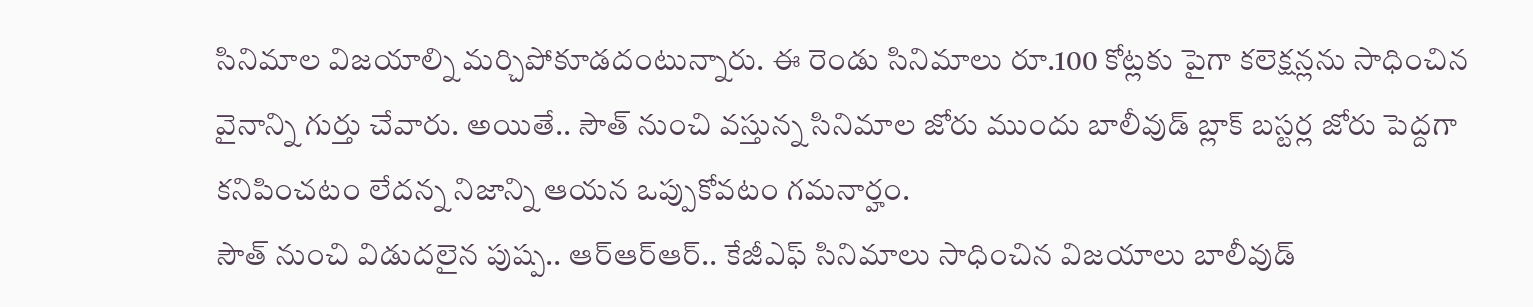సినిమాల విజయాల్ని మర్చిపోకూడదంటున్నారు. ఈ రెండు సినిమాలు రూ.100 కోట్లకు పైగా కలెక్షన్లను సాధించిన వైనాన్ని గుర్తు చేవారు. అయితే.. సౌత్ నుంచి వస్తున్న సినిమాల జోరు ముందు బాలీవుడ్ బ్లాక్ బస్టర్ల జోరు పెద్దగా కనిపించటం లేదన్న నిజాన్ని ఆయన ఒప్పుకోవటం గమనార్హం.
సౌత్ నుంచి విడుదలైన పుష్ప.. ఆర్ఆర్ఆర్.. కేజీఎఫ్ సినిమాలు సాధించిన విజయాలు బాలీవుడ్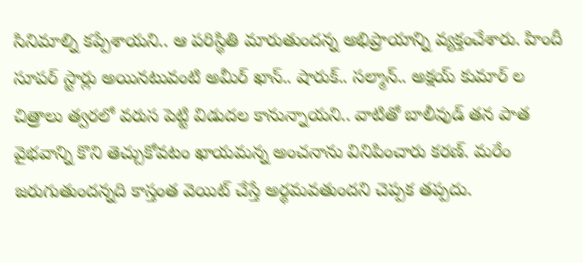సినిమాల్ని కప్పేశాయని.. ఆ పరిస్థితి మారుతుందన్న అభిప్రాయాన్ని వ్యక్తంచేశారు. హిందీ సూపర్ స్టార్లు అయినటువంటి అమీర్ ఖాన్.. షారుక్.. సల్మాన్.. అక్షయ్ కుమార్ ల చిత్రాలు త్వరలో వరుస పెట్టి విడుదల కానున్నాయని.. వాటితో బాలీవుడ్ తన పాత వైభవాన్ని కొని తెచ్చుకోవటం ఖాయమన్న అంచనాను వినిపించారు కరణ్. మరేం జరుగుతుందన్నది కాస్తంత వెయిట్ చేస్తే అర్థమవతుందని చెప్పక తప్పదు.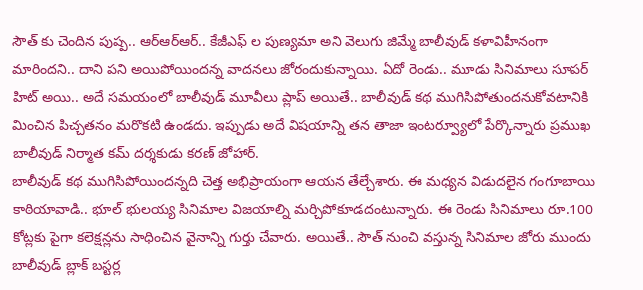సౌత్ కు చెందిన పుష్ప.. ఆర్ఆర్ఆర్.. కేజీఎఫ్ ల పుణ్యమా అని వెలుగు జిమ్మే బాలీవుడ్ కళావిహీనంగా మారిందని.. దాని పని అయిపోయిందన్న వాదనలు జోరందుకున్నాయి. ఏదో రెండు.. మూడు సినిమాలు సూపర్ హిట్ అయి.. అదే సమయంలో బాలీవుడ్ మూవీలు ప్లాప్ అయితే.. బాలీవుడ్ కథ ముగిసిపోతుందనుకోవటానికి మించిన పిచ్చతనం మరొకటి ఉండదు. ఇప్పుడు అదే విషయాన్ని తన తాజా ఇంటర్వ్యూలో పేర్కొన్నారు ప్రముఖ బాలీవుడ్ నిర్మాత కమ్ దర్శకుడు కరణ్ జోహార్.
బాలీవుడ్ కథ ముగిసిపోయిందన్నది చెత్త అభిప్రాయంగా ఆయన తేల్చేశారు. ఈ మధ్యన విడుదలైన గంగూబాయి కాఠియావాడి.. భూల్ భులయ్య సినిమాల విజయాల్ని మర్చిపోకూడదంటున్నారు. ఈ రెండు సినిమాలు రూ.100 కోట్లకు పైగా కలెక్షన్లను సాధించిన వైనాన్ని గుర్తు చేవారు. అయితే.. సౌత్ నుంచి వస్తున్న సినిమాల జోరు ముందు బాలీవుడ్ బ్లాక్ బస్టర్ల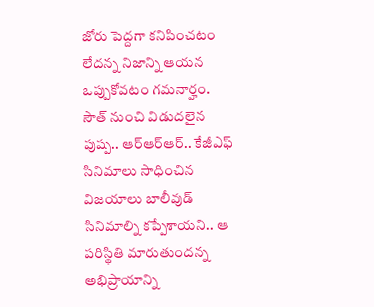జోరు పెద్దగా కనిపించటం లేదన్న నిజాన్ని ఆయన ఒప్పుకోవటం గమనార్హం.
సౌత్ నుంచి విడుదలైన పుష్ప.. ఆర్ఆర్ఆర్.. కేజీఎఫ్ సినిమాలు సాధించిన విజయాలు బాలీవుడ్ సినిమాల్ని కప్పేశాయని.. ఆ పరిస్థితి మారుతుందన్న అభిప్రాయాన్ని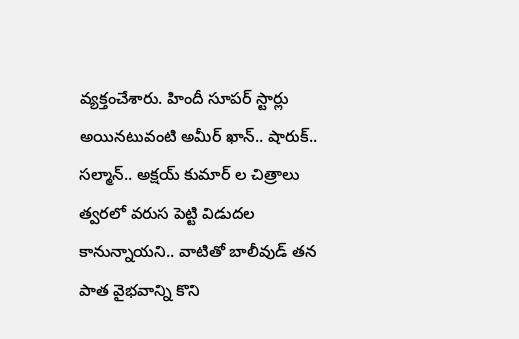వ్యక్తంచేశారు. హిందీ సూపర్ స్టార్లు అయినటువంటి అమీర్ ఖాన్.. షారుక్.. సల్మాన్.. అక్షయ్ కుమార్ ల చిత్రాలు త్వరలో వరుస పెట్టి విడుదల కానున్నాయని.. వాటితో బాలీవుడ్ తన పాత వైభవాన్ని కొని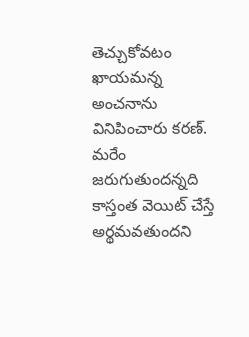తెచ్చుకోవటం ఖాయమన్న అంచనాను వినిపించారు కరణ్. మరేం జరుగుతుందన్నది కాస్తంత వెయిట్ చేస్తే అర్థమవతుందని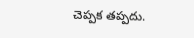చెప్పక తప్పదు.